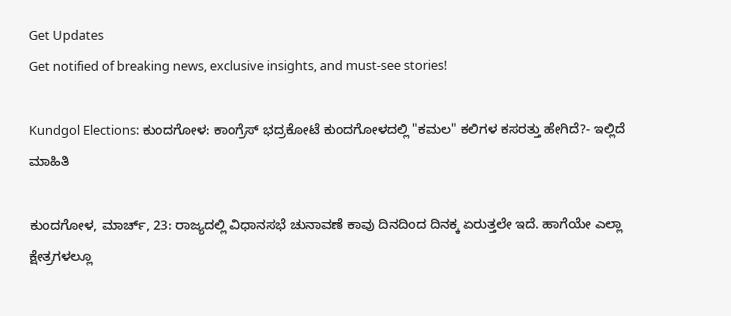Get Updates
Get notified of breaking news, exclusive insights, and must-see stories!

Kundgol Elections: ಕುಂದಗೋಳ: ಕಾಂಗ್ರೆಸ್‌ ಭದ್ರಕೋಟೆ ಕುಂದಗೋಳದಲ್ಲಿ "ಕಮಲ" ಕಲಿಗಳ ಕಸರತ್ತು ಹೇಗಿದೆ?- ಇಲ್ಲಿದೆ ಮಾಹಿತಿ

ಕುಂದಗೋಳ, ಮಾರ್ಚ್‌, 23: ರಾಜ್ಯದಲ್ಲಿ ವಿಧಾನಸಭೆ ಚುನಾವಣೆ ಕಾವು ದಿನದಿಂದ ದಿನಕ್ಕ ಏರುತ್ತಲೇ ಇದೆ. ಹಾಗೆಯೇ ಎಲ್ಲಾ ಕ್ಷೇತ್ರಗಳಲ್ಲೂ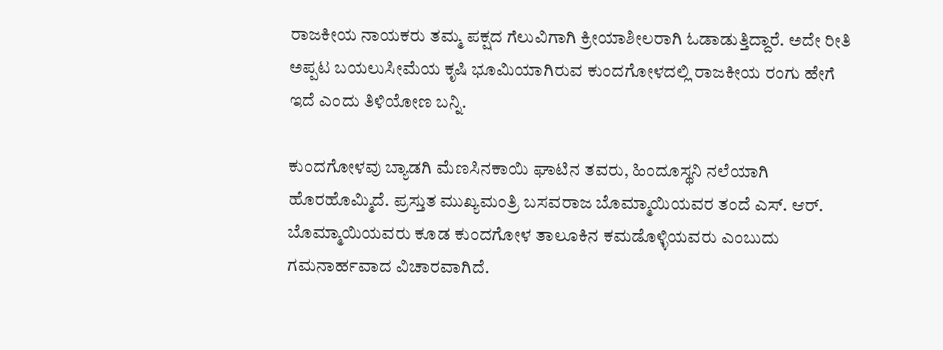ರಾಜಕೀಯ ನಾಯಕರು ತಮ್ಮ ಪಕ್ಷದ ಗೆಲುವಿಗಾಗಿ ಕ್ರೀಯಾಶೀಲರಾಗಿ ಓಡಾಡುತ್ತಿದ್ದಾರೆ. ಅದೇ ರೀತಿ ಅಪ್ಪಟ ಬಯಲುಸೀಮೆಯ ಕೃಷಿ ಭೂಮಿಯಾಗಿರುವ ಕುಂದಗೋಳದಲ್ಲಿ ರಾಜಕೀಯ ರಂಗು ಹೇಗೆ ಇದೆ ಎಂದು ತಿಳಿಯೋಣ ಬನ್ನಿ.

ಕುಂದಗೋಳವು ಬ್ಯಾಡಗಿ ಮೆಣಸಿನಕಾಯಿ ಘಾಟಿನ ತವರು, ಹಿಂದೂಸ್ಥನಿ ನಲೆಯಾಗಿ ಹೊರಹೊಮ್ಮಿದೆ. ಪ್ರಸ್ತುತ ಮುಖ್ಯಮಂತ್ರಿ ಬಸವರಾಜ ಬೊಮ್ಮಾಯಿಯವರ ತಂದೆ ಎಸ್‌. ಆರ್‌. ಬೊಮ್ಮಾಯಿಯವರು ಕೂಡ ಕುಂದಗೋಳ ತಾಲೂಕಿನ ಕಮಡೊಳ್ಳಿಯವರು ಎಂಬುದು ಗಮನಾರ್ಹವಾದ ವಿಚಾರವಾಗಿದೆ.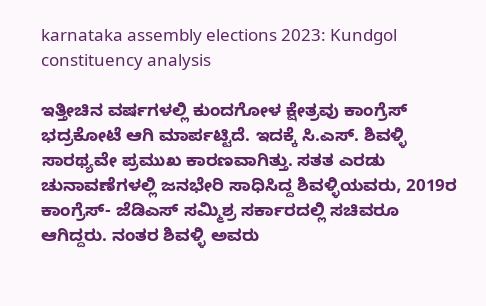karnataka assembly elections 2023: Kundgol constituency analysis

ಇತ್ತೀಚಿನ ವರ್ಷಗಳಲ್ಲಿ ಕುಂದಗೋಳ ಕ್ಷೇತ್ರವು ಕಾಂಗ್ರೆಸ್‌ ಭದ್ರಕೋಟೆ ಆಗಿ ಮಾರ್ಪಟ್ಟಿದೆ. ಇದಕ್ಕೆ ಸಿ.ಎಸ್‌. ಶಿವಳ್ಳಿ ಸಾರಥ್ಯವೇ ಪ್ರಮುಖ ಕಾರಣವಾಗಿತ್ತು. ಸತತ ಎರಡು ಚುನಾವಣೆಗಳಲ್ಲಿ ಜನಭೇರಿ ಸಾಧಿಸಿದ್ದ ಶಿವಳ್ಳಿಯವರು, 2019ರ ಕಾಂಗ್ರೆಸ್‌- ಜೆಡಿಎಸ್‌ ಸಮ್ಮಿಶ್ರ ಸರ್ಕಾರದಲ್ಲಿ ಸಚಿವರೂ ಆಗಿದ್ದರು. ನಂತರ ಶಿವಳ್ಳಿ ಅವರು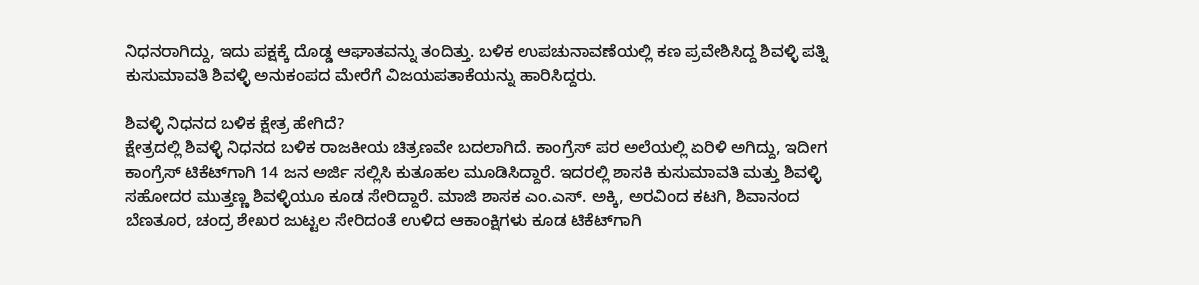ನಿಧನರಾಗಿದ್ದು, ಇದು ಪಕ್ಷಕ್ಕೆ ದೊಡ್ಡ ಆಘಾತವನ್ನು ತಂದಿತ್ತು. ಬಳಿಕ ಉಪಚುನಾವಣೆಯಲ್ಲಿ ಕಣ ಪ್ರವೇಶಿಸಿದ್ದ ಶಿವಳ್ಳಿ ಪತ್ನಿ ಕುಸುಮಾವತಿ ಶಿವಳ್ಳಿ ಅನುಕಂಪದ ಮೇರೆಗೆ ವಿಜಯಪತಾಕೆಯನ್ನು ಹಾರಿಸಿದ್ದರು.

ಶಿವಳ್ಳಿ ನಿಧನದ ಬಳಿಕ ಕ್ಷೇತ್ರ ಹೇಗಿದೆ?
ಕ್ಷೇತ್ರದಲ್ಲಿ ಶಿವಳ್ಳಿ ನಿಧನದ ಬಳಿಕ ರಾಜಕೀಯ ಚಿತ್ರಣವೇ ಬದಲಾಗಿದೆ. ಕಾಂಗ್ರೆಸ್‌ ಪರ ಅಲೆಯಲ್ಲಿ ಏರಿಳಿ ಅಗಿದ್ದು, ಇದೀಗ ಕಾಂಗ್ರೆಸ್‌ ಟಿಕೆಟ್‌ಗಾಗಿ 14 ಜನ ಅರ್ಜಿ ಸಲ್ಲಿಸಿ ಕುತೂಹಲ ಮೂಡಿಸಿದ್ದಾರೆ. ಇದರಲ್ಲಿ ಶಾಸಕಿ ಕುಸುಮಾವತಿ ಮತ್ತು ಶಿವಳ್ಳಿ ಸಹೋದರ ಮುತ್ತಣ್ಣ ಶಿವಳ್ಳಿಯೂ ಕೂಡ ಸೇರಿದ್ದಾರೆ. ಮಾಜಿ ಶಾಸಕ ಎಂ.ಎಸ್‌. ಅಕ್ಕಿ, ಅರವಿಂದ ಕಟಗಿ, ಶಿವಾನಂದ ಬೆಣತೂರ, ಚಂದ್ರ ಶೇಖರ ಜುಟ್ಟಲ ಸೇರಿದಂತೆ ಉಳಿದ ಆಕಾಂಕ್ಷಿಗಳು ಕೂಡ ಟಿಕೆಟ್‌ಗಾಗಿ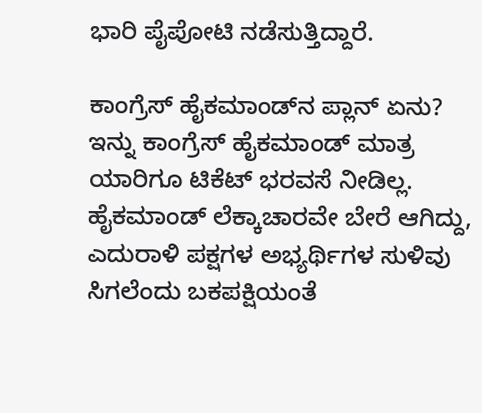ಭಾರಿ ಪೈಪೋಟಿ ನಡೆಸುತ್ತಿದ್ದಾರೆ.

ಕಾಂಗ್ರೆಸ್‌ ಹೈಕಮಾಂಡ್‌ನ ಪ್ಲಾನ್‌ ಏನು?
ಇನ್ನು ಕಾಂಗ್ರೆಸ್‌ ಹೈಕಮಾಂಡ್‌ ಮಾತ್ರ ಯಾರಿಗೂ ಟಿಕೆಟ್‌ ಭರವಸೆ ನೀಡಿಲ್ಲ. ಹೈಕಮಾಂಡ್‌ ಲೆಕ್ಕಾಚಾರವೇ ಬೇರೆ ಆಗಿದ್ದು, ಎದುರಾಳಿ ಪಕ್ಷಗಳ ಅಭ್ಯರ್ಥಿಗಳ ಸುಳಿವು ಸಿಗಲೆಂದು ಬಕಪಕ್ಷಿಯಂತೆ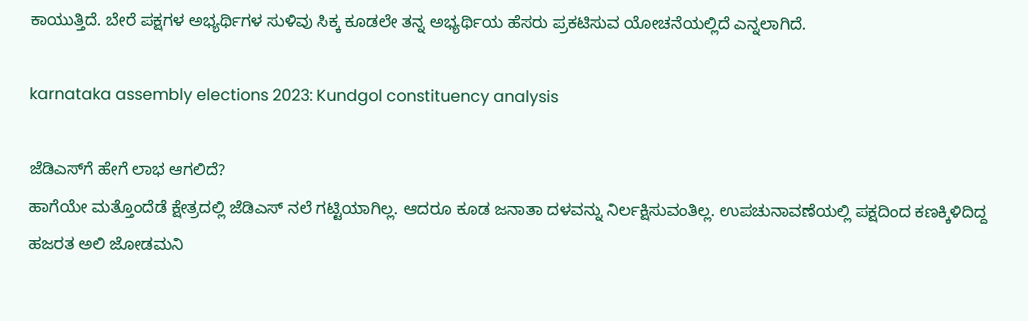ಕಾಯುತ್ತಿದೆ. ಬೇರೆ ಪಕ್ಷಗಳ ಅಭ್ಯರ್ಥಿಗಳ ಸುಳಿವು ಸಿಕ್ಕ ಕೂಡಲೇ ತನ್ನ ಅಭ್ಯರ್ಥಿಯ ಹೆಸರು ಪ್ರಕಟಿಸುವ ಯೋಚನೆಯಲ್ಲಿದೆ ಎನ್ನಲಾಗಿದೆ.

karnataka assembly elections 2023: Kundgol constituency analysis

ಜೆಡಿಎಸ್‌ಗೆ ಹೇಗೆ ಲಾಭ ಆಗಲಿದೆ?
ಹಾಗೆಯೇ ಮತ್ತೊಂದೆಡೆ ಕ್ಷೇತ್ರದಲ್ಲಿ ಜೆಡಿಎಸ್‌ ನಲೆ ಗಟ್ಟಿಯಾಗಿಲ್ಲ. ಆದರೂ ಕೂಡ ಜನಾತಾ ದಳವನ್ನು ನಿರ್ಲಕ್ಷಿಸುವಂತಿಲ್ಲ. ಉಪಚುನಾವಣೆಯಲ್ಲಿ ಪಕ್ಷದಿಂದ ಕಣಕ್ಕಿಳಿದಿದ್ದ ಹಜರತ ಅಲಿ ಜೋಡಮನಿ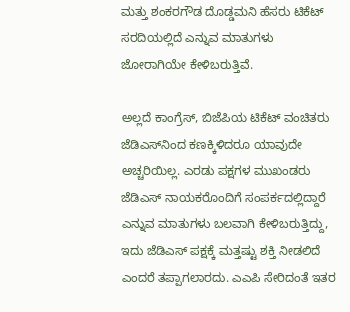ಮತ್ತು ಶಂಕರಗೌಡ ದೊಡ್ಡಮನಿ ಹೆಸರು ಟಿಕೆಟ್‌ ಸರದಿಯಲ್ಲಿದೆ ಎನ್ನುವ ಮಾತುಗಳು ಜೋರಾಗಿಯೇ ಕೇಳಿಬರುತ್ತಿವೆ.

ಅಲ್ಲದೆ ಕಾಂಗ್ರೆಸ್‌, ಬಿಜೆಪಿಯ ಟಿಕೆಟ್‌ ವಂಚಿತರು ಜೆಡಿಎಸ್‌ನಿಂದ ಕಣಕ್ಕಿಳಿದರೂ ಯಾವುದೇ ಅಚ್ಚರಿಯಿಲ್ಲ. ಎರಡು ಪಕ್ಷಗಳ ಮುಖಂಡರು ಜೆಡಿಎಸ್‌ ನಾಯಕರೊಂದಿಗೆ ಸಂಪರ್ಕದಲ್ಲಿದ್ದಾರೆ ಎನ್ನುವ ಮಾತುಗಳು ಬಲವಾಗಿ ಕೇಳಿಬರುತ್ತಿದ್ದು, ಇದು ಜೆಡಿಎಸ್‌ ಪಕ್ಷಕ್ಕೆ ಮತ್ತಷ್ಟು ಶಕ್ತಿ ನೀಡಲಿದೆ ಎಂದರೆ ತಪ್ಪಾಗಲಾರದು. ಎಎಪಿ ಸೇರಿದಂತೆ ಇತರ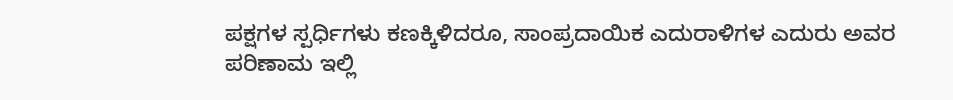ಪಕ್ಷಗಳ ಸ್ಪರ್ಧಿಗಳು ಕಣಕ್ಕಿಳಿದರೂ, ಸಾಂಪ್ರದಾಯಿಕ ಎದುರಾಳಿಗಳ ಎದುರು ಅವರ ಪರಿಣಾಮ ಇಲ್ಲಿ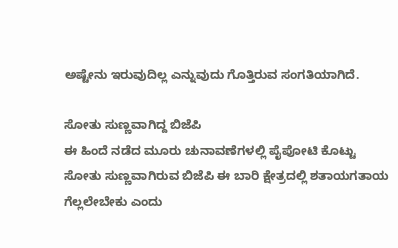ಅಷ್ಟೇನು ಇರುವುದಿಲ್ಲ ಎನ್ನುವುದು ಗೊತ್ತಿರುವ ಸಂಗತಿಯಾಗಿದೆ.

ಸೋತು ಸುಣ್ಣವಾಗಿದ್ದ ಬಿಜೆಪಿ
ಈ ಹಿಂದೆ ನಡೆದ ಮೂರು ಚುನಾವಣೆಗಳಲ್ಲಿ ಪೈಪೋಟಿ ಕೊಟ್ಟು ಸೋತು ಸುಣ್ಣವಾಗಿರುವ ಬಿಜೆಪಿ ಈ ಬಾರಿ ಕ್ಷೇತ್ರದಲ್ಲಿ ಶತಾಯಗತಾಯ ಗೆಲ್ಲಲೇಬೇಕು ಎಂದು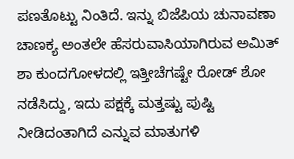ಪಣತೊಟ್ಟು ನಿಂತಿದೆ. ಇನ್ನು ಬಿಜೆಪಿಯ ಚುನಾವಣಾ ಚಾಣಕ್ಯ ಅಂತಲೇ ಹೆಸರುವಾಸಿಯಾಗಿರುವ ಅಮಿತ್‌ ಶಾ ಕುಂದಗೋಳದಲ್ಲಿ ಇತ್ತೀಚೆಗಷ್ಟೇ ರೋಡ್‌ ಶೋ ನಡೆಸಿದ್ದು, ಇದು ಪಕ್ಷಕ್ಕೆ ಮತ್ತಷ್ಟು ಪುಷ್ಟಿ ನೀಡಿದಂತಾಗಿದೆ ಎನ್ನುವ ಮಾತುಗಳಿ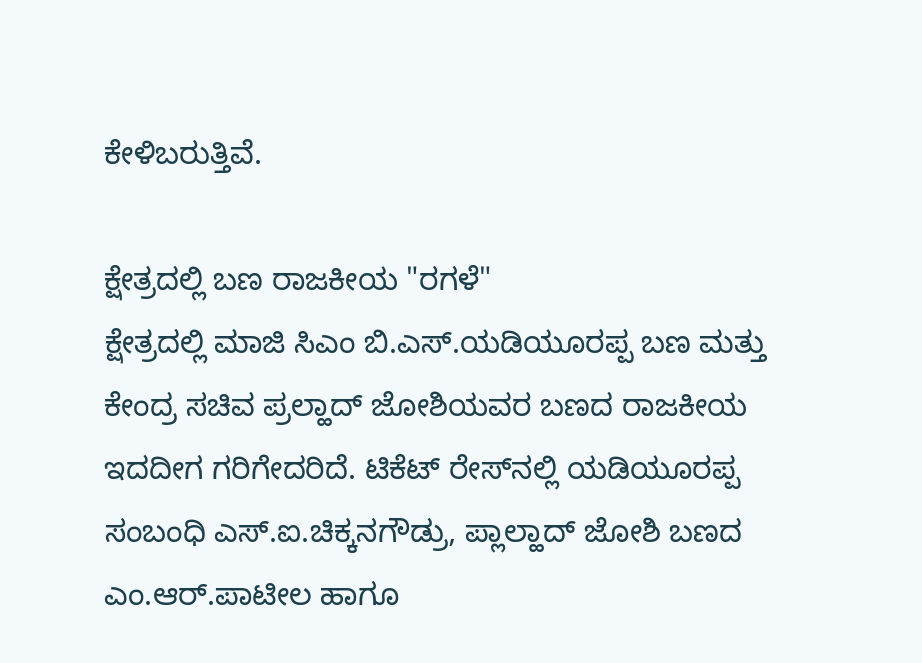ಕೇಳಿಬರುತ್ತಿವೆ.

ಕ್ಷೇತ್ರದಲ್ಲಿ ಬಣ ರಾಜಕೀಯ "ರಗಳೆ"
ಕ್ಷೇತ್ರದಲ್ಲಿ ಮಾಜಿ ಸಿಎಂ ಬಿ.ಎಸ್‌.ಯಡಿಯೂರಪ್ಪ ಬಣ ಮತ್ತು ಕೇಂದ್ರ ಸಚಿವ ಪ್ರಲ್ಹಾದ್‌ ಜೋಶಿಯವರ ಬಣದ ರಾಜಕೀಯ ಇದದೀಗ ಗರಿಗೇದರಿದೆ. ಟಿಕೆಟ್‌ ರೇಸ್‌ನಲ್ಲಿ ಯಡಿಯೂರಪ್ಪ ಸಂಬಂಧಿ ಎಸ್‌.ಐ.ಚಿಕ್ಕನಗೌಡ್ರು, ಪ್ಲಾಲ್ಹಾದ್‌ ಜೋಶಿ ಬಣದ ಎಂ.ಆರ್‌.ಪಾಟೀಲ ಹಾಗೂ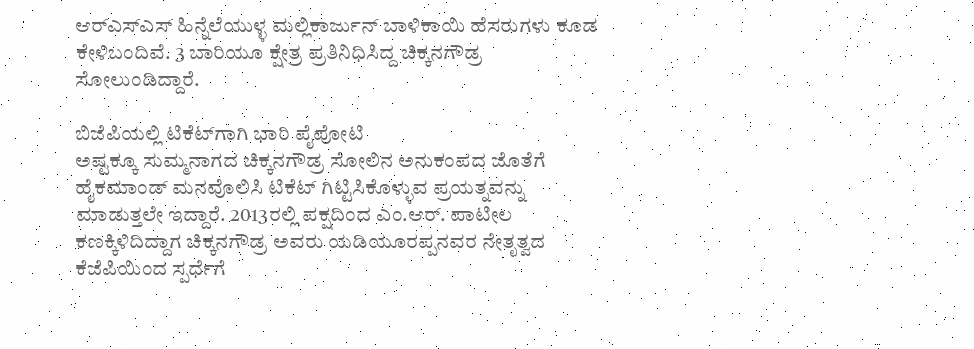ಆರ್‌ಎಸ್‌ಎಸ್‌ ಹಿನ್ನೆಲೆಯುಳ್ಳ ಮಲ್ಲಿಕಾರ್ಜುನ್‌ ಬಾಳಿಕಾಯಿ ಹೆಸರುಗಳು ಕೂಡ ಕೇಳಿಬಂದಿವೆ. 3 ಬಾರಿಯೂ ಕ್ಷೇತ್ರ ಪ್ರತಿನಿಧಿಸಿದ್ದ ಚಿಕ್ಕನಗೌಡ್ರ ಸೋಲುಂಡಿದ್ದಾರೆ.

ಬಿಜೆಪಿಯಲ್ಲಿ ಟಿಕೆಟ್‌ಗಾಗಿ ಭಾರಿ ಪೈಪೋಟಿ
ಅಷ್ಟಕ್ಕೂ ಸುಮ್ಮನಾಗದ ಚಿಕ್ಕನಗೌಡ್ರ ಸೋಲಿನ ಅನುಕಂಪದ ಜೊತೆಗೆ ಹೈಕಮಾಂಡ್‌ ಮನವೊಲಿಸಿ ಟಿಕೆಟ್‌ ಗಿಟ್ಟಿಸಿಕೊಳ್ಳುವ ಪ್ರಯತ್ನವನ್ನು ಮಾಡುತ್ತಲೇ ಇದ್ದಾರೆ. 2013ರಲ್ಲಿ ಪಕ್ಷದಿಂದ ಎಂ.ಆರ್‌. ಪಾಟೀಲ ಕಣಕ್ಕಿಳಿದಿದ್ದಾಗ ಚಿಕ್ಕನಗೌಡ್ರ ಅವರು ಯಡಿಯೂರಪ್ಪನವರ ನೇತೃತ್ವದ ಕೆಜೆಪಿಯಿಂದ ಸ್ಪರ್ಧೆಗೆ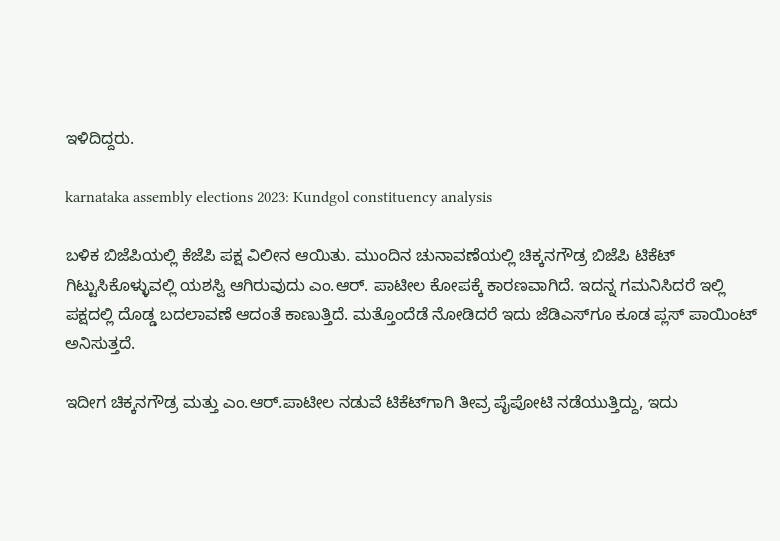ಇಳಿದಿದ್ದರು.

karnataka assembly elections 2023: Kundgol constituency analysis

ಬಳಿಕ ಬಿಜೆಪಿಯಲ್ಲಿ ಕೆಜೆಪಿ ಪಕ್ಷ ವಿಲೀನ ಆಯಿತು. ಮುಂದಿನ ಚುನಾವಣೆಯಲ್ಲಿ ಚಿಕ್ಕನಗೌಡ್ರ ಬಿಜೆಪಿ ಟಿಕೆಟ್‌ ಗಿಟ್ಟುಸಿಕೊಳ್ಳುವಲ್ಲಿ ಯಶಸ್ವಿ ಆಗಿರುವುದು ಎಂ.ಆರ್‌. ಪಾಟೀಲ ಕೋಪಕ್ಕೆ ಕಾರಣವಾಗಿದೆ. ಇದನ್ನ ಗಮನಿಸಿದರೆ ಇಲ್ಲಿ ಪಕ್ಷದಲ್ಲಿ ದೊಡ್ಡ ಬದಲಾವಣೆ ಆದಂತೆ ಕಾಣುತ್ತಿದೆ. ಮತ್ತೊಂದೆಡೆ ನೋಡಿದರೆ ಇದು ಜೆಡಿಎಸ್‌ಗೂ ಕೂಡ ಪ್ಲಸ್‌ ಪಾಯಿಂಟ್‌ ಅನಿಸುತ್ತದೆ.

ಇದೀಗ ಚಿಕ್ಕನಗೌಡ್ರ ಮತ್ತು ಎಂ.ಆರ್‌.ಪಾಟೀಲ ನಡುವೆ ಟಿಕೆಟ್‌ಗಾಗಿ ತೀವ್ರ ಪೈಪೋಟಿ ನಡೆಯುತ್ತಿದ್ದು, ಇದು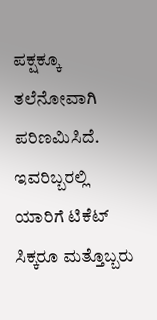ಪಕ್ಷಕ್ಕೂ ತಲೆನೋವಾಗಿ ಪರಿಣಮಿಸಿದೆ. ಇವರಿಬ್ಬರಲ್ಲಿ ಯಾರಿಗೆ ಟಿಕೆಟ್‌ ಸಿಕ್ಕರೂ ಮತ್ತೊಬ್ಬರು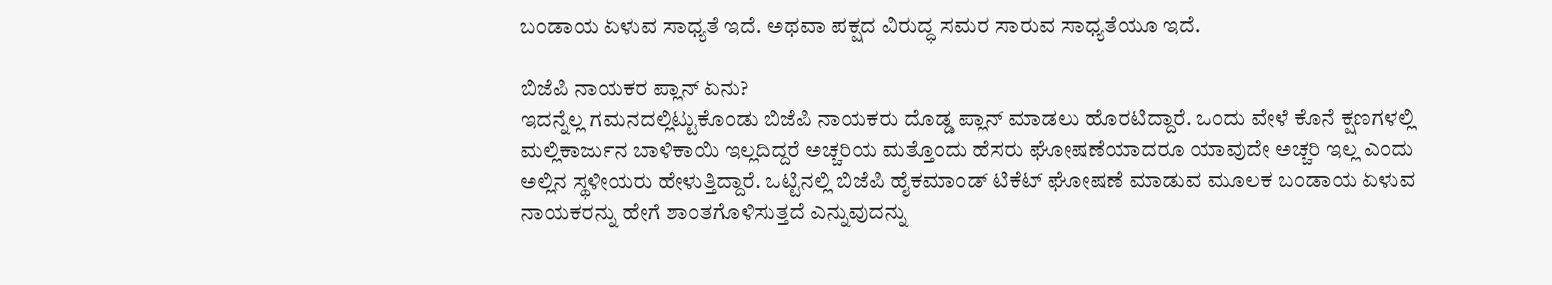ಬಂಡಾಯ ಏಳುವ ಸಾಧ್ಯತೆ ಇದೆ. ಅಥವಾ ಪಕ್ಷದ ವಿರುದ್ಧ ಸಮರ ಸಾರುವ ಸಾಧ್ಯತೆಯೂ ಇದೆ.

ಬಿಜೆಪಿ ನಾಯಕರ ಪ್ಲಾನ್‌ ಏನು?
ಇದನ್ನೆಲ್ಲ ಗಮನದಲ್ಲಿಟ್ಟುಕೊಂಡು ಬಿಜೆಪಿ ನಾಯಕರು ದೊಡ್ಡ ಪ್ಲಾನ್‌ ಮಾಡಲು ಹೊರಟಿದ್ದಾರೆ. ಒಂದು ವೇಳೆ ಕೊನೆ ಕ್ಷಣಗಳಲ್ಲಿ ಮಲ್ಲಿಕಾರ್ಜುನ ಬಾಳಿಕಾಯಿ ಇಲ್ಲದಿದ್ದರೆ ಅಚ್ಚರಿಯ ಮತ್ತೊಂದು ಹೆಸರು ಘೋಷಣೆಯಾದರೂ ಯಾವುದೇ ಅಚ್ಚರಿ ಇಲ್ಲ ಎಂದು ಅಲ್ಲಿನ ಸ್ಥಳೀಯರು ಹೇಳುತ್ತಿದ್ದಾರೆ. ಒಟ್ಟಿನಲ್ಲಿ ಬಿಜೆಪಿ ಹೈಕಮಾಂಡ್‌ ಟಿಕೆಟ್‌ ಘೋಷಣೆ ಮಾಡುವ ಮೂಲಕ ಬಂಡಾಯ ಏಳುವ ನಾಯಕರನ್ನು ಹೇಗೆ ಶಾಂತಗೊಳಿಸುತ್ತದೆ ಎನ್ನುವುದನ್ನು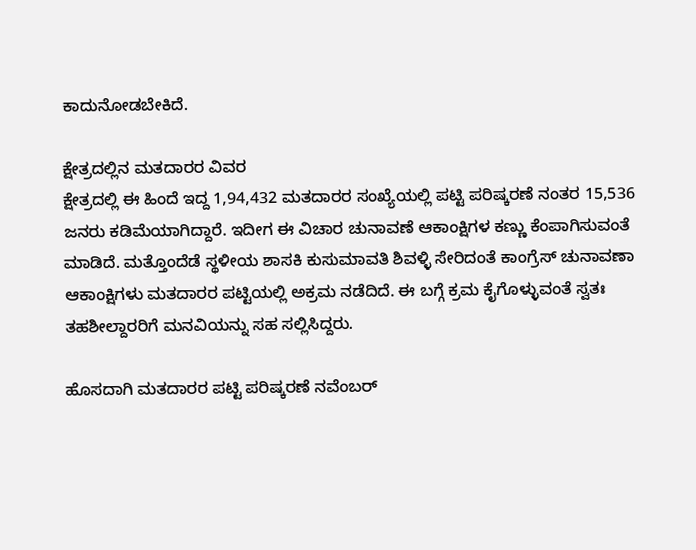ಕಾದುನೋಡಬೇಕಿದೆ.

ಕ್ಷೇತ್ರದಲ್ಲಿನ ಮತದಾರರ ವಿವರ
ಕ್ಷೇತ್ರದಲ್ಲಿ ಈ ಹಿಂದೆ ಇದ್ದ 1,94,432 ಮತದಾರರ ಸಂಖ್ಯೆಯಲ್ಲಿ ಪಟ್ಟಿ ಪರಿಷ್ಕರಣೆ ನಂತರ 15,536 ಜನರು ಕಡಿಮೆಯಾಗಿದ್ದಾರೆ. ಇದೀಗ ಈ ವಿಚಾರ ಚುನಾವಣೆ ಆಕಾಂಕ್ಷಿಗಳ ಕಣ್ಣು ಕೆಂಪಾಗಿಸುವಂತೆ ಮಾಡಿದೆ. ಮತ್ತೊಂದೆಡೆ ಸ್ಥಳೀಯ ಶಾಸಕಿ ಕುಸುಮಾವತಿ ಶಿವಳ್ಳಿ ಸೇರಿದಂತೆ ಕಾಂಗ್ರೆಸ್ ಚುನಾವಣಾ ಆಕಾಂಕ್ಷಿಗಳು ಮತದಾರರ ಪಟ್ಟಿಯಲ್ಲಿ ಅಕ್ರಮ ನಡೆದಿದೆ. ಈ ಬಗ್ಗೆ ಕ್ರಮ ಕೈಗೊಳ್ಳುವಂತೆ ಸ್ವತಃ ತಹಶೀಲ್ದಾರರಿಗೆ ಮನವಿಯನ್ನು ಸಹ ಸಲ್ಲಿಸಿದ್ದರು.

ಹೊಸದಾಗಿ ಮತದಾರರ ಪಟ್ಟಿ ಪರಿಷ್ಕರಣೆ ನವೆಂಬರ್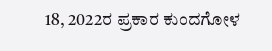18, 2022ರ ಪ್ರಕಾರ ಕುಂದಗೋಳ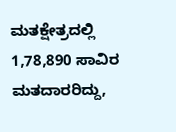ಮತಕ್ಷೇತ್ರದಲ್ಲಿ 1,78,890 ಸಾವಿರ ಮತದಾರರಿದ್ದು,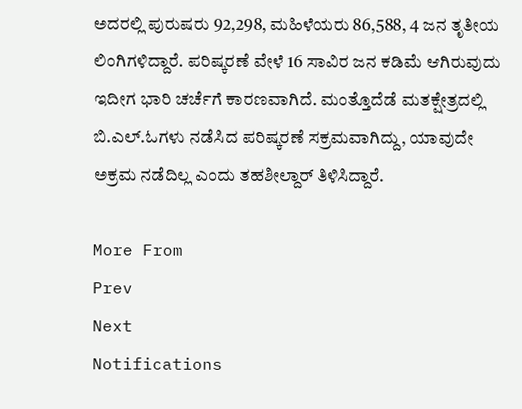ಅದರಲ್ಲಿ ಪುರುಷರು 92,298, ಮಹಿಳೆಯರು 86,588, 4 ಜನ ತೃತೀಯ ಲಿಂಗಿಗಳಿದ್ದಾರೆ. ಪರಿಷ್ಕರಣೆ ವೇಳೆ 16 ಸಾವಿರ ಜನ ಕಡಿಮೆ ಆಗಿರುವುದು ಇದೀಗ ಭಾರಿ ಚರ್ಚೆಗೆ ಕಾರಣವಾಗಿದೆ. ಮಂತ್ತೊದೆಡೆ ಮತಕ್ಷೇತ್ರದಲ್ಲಿ ಬಿ.ಎಲ್.ಓಗಳು ನಡೆಸಿದ ಪರಿಷ್ಕರಣೆ ಸಕ್ರಮವಾಗಿದ್ದು, ಯಾವುದೇ ಅಕ್ರಮ ನಡೆದಿಲ್ಲ ಎಂದು ತಹಶೀಲ್ದಾರ್‌ ತಿಳಿಸಿದ್ದಾರೆ.

More From
Prev
Next
Notifications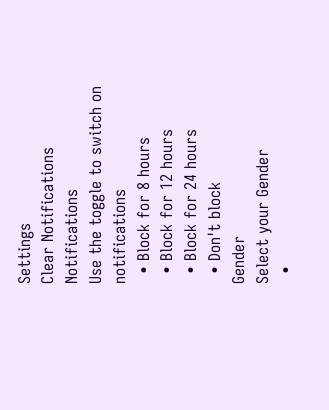Settings
Clear Notifications
Notifications
Use the toggle to switch on notifications
  • Block for 8 hours
  • Block for 12 hours
  • Block for 24 hours
  • Don't block
Gender
Select your Gender
  •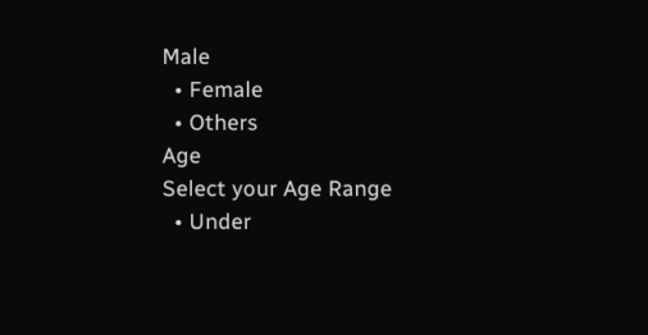Male
  • Female
  • Others
Age
Select your Age Range
  • Under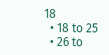18
  • 18 to 25
  • 26 to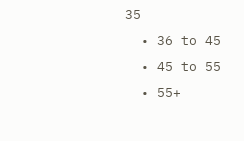35
  • 36 to 45
  • 45 to 55
  • 55+